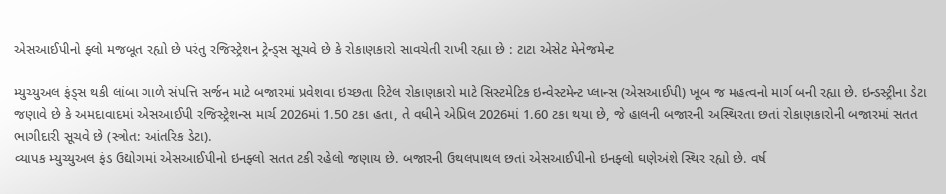એસઆઈપીનો ફ્લો મજબૂત રહ્યો છે પરંતુ રજિસ્ટ્રેશન ટ્રેન્ડ્સ સૂચવે છે કે રોકાણકારો સાવચેતી રાખી રહ્યા છે : ટાટા એસેટ મેનેજમેન્ટ

મ્યુચ્યુઅલ ફંડ્સ થકી લાંબા ગાળે સંપત્તિ સર્જન માટે બજારમાં પ્રવેશવા ઇચ્છતા રિટેલ રોકાણકારો માટે સિસ્ટમેટિક ઇન્વેસ્ટમેન્ટ પ્લાન્સ (એસઆઈપી) ખૂબ જ મહત્વનો માર્ગ બની રહ્યા છે. ઇન્ડસ્ટ્રીના ડેટા જણાવે છે કે અમદાવાદમાં એસઆઈપી રજિસ્ટ્રેશન્સ માર્ચ 2026માં 1.50 ટકા હતા, તે વધીને એપ્રિલ 2026માં 1.60 ટકા થયા છે, જે હાલની બજારની અસ્થિરતા છતાં રોકાણકારોની બજારમાં સતત ભાગીદારી સૂચવે છે (સ્ત્રોત: આંતરિક ડેટા).
વ્યાપક મ્યુચ્યુઅલ ફંડ ઉદ્યોગમાં એસઆઈપીનો ઇનફ્લો સતત ટકી રહેલો જણાય છે. બજારની ઉથલપાથલ છતાં એસઆઈપીનો ઇનફ્લો ઘણેઅંશે સ્થિર રહ્યો છે. વર્ષ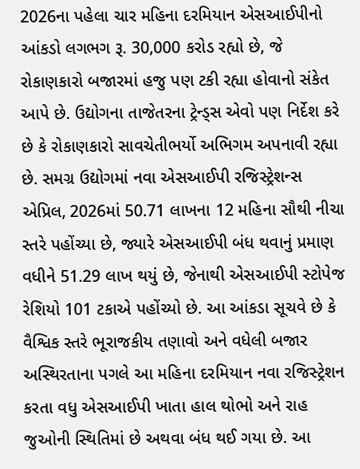2026ના પહેલા ચાર મહિના દરમિયાન એસઆઈપીનો આંકડો લગભગ રૂ. 30,000 કરોડ રહ્યો છે, જે રોકાણકારો બજારમાં હજુ પણ ટકી રહ્યા હોવાનો સંકેત આપે છે. ઉદ્યોગના તાજેતરના ટ્રેન્ડ્સ એવો પણ નિર્દેશ કરે છે કે રોકાણકારો સાવચેતીભર્યો અભિગમ અપનાવી રહ્યા છે. સમગ્ર ઉદ્યોગમાં નવા એસઆઈપી રજિસ્ટ્રેશન્સ એપ્રિલ, 2026માં 50.71 લાખના 12 મહિના સૌથી નીચા સ્તરે પહોંચ્યા છે, જ્યારે એસઆઈપી બંધ થવાનું પ્રમાણ વધીને 51.29 લાખ થયું છે, જેનાથી એસઆઈપી સ્ટોપેજ રેશિયો 101 ટકાએ પહોંચ્યો છે. આ આંકડા સૂચવે છે કે વૈશ્વિક સ્તરે ભૂરાજકીય તણાવો અને વધેલી બજાર અસ્થિરતાના પગલે આ મહિના દરમિયાન નવા રજિસ્ટ્રેશન કરતા વધુ એસઆઈપી ખાતા હાલ થોભો અને રાહ જુઓની સ્થિતિમાં છે અથવા બંધ થઈ ગયા છે. આ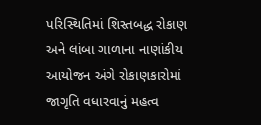પરિસ્થિતિમાં શિસ્તબદ્ધ રોકાણ અને લાંબા ગાળાના નાણાંકીય આયોજન અંગે રોકાણકારોમાં જાગૃતિ વધારવાનું મહત્વ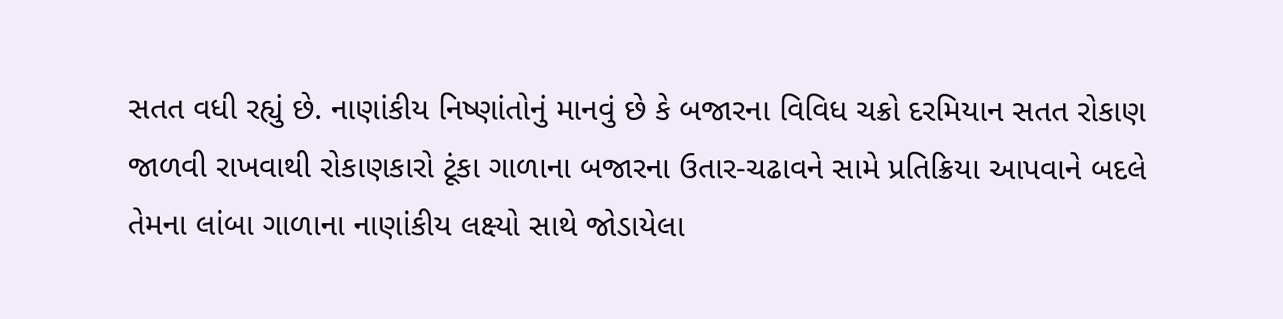સતત વધી રહ્યું છે. નાણાંકીય નિષ્ણાંતોનું માનવું છે કે બજારના વિવિધ ચક્રો દરમિયાન સતત રોકાણ જાળવી રાખવાથી રોકાણકારો ટૂંકા ગાળાના બજારના ઉતાર-ચઢાવને સામે પ્રતિક્રિયા આપવાને બદલે તેમના લાંબા ગાળાના નાણાંકીય લક્ષ્યો સાથે જોડાયેલા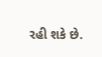રહી શકે છે.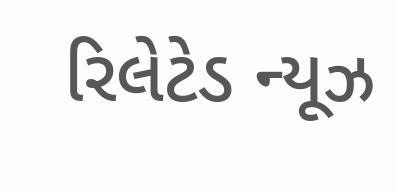રિલેટેડ ન્યૂઝ